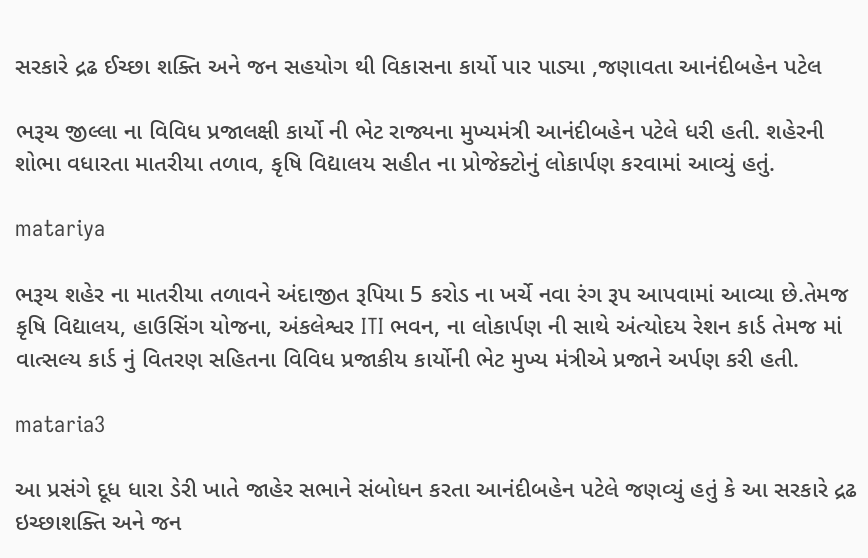સરકારે દ્રઢ ઈચ્છા શક્તિ અને જન સહયોગ થી વિકાસના કાર્યો પાર પાડ્યા ,જણાવતા આનંદીબહેન પટેલ

ભરૂચ જીલ્લા ના વિવિધ પ્રજાલક્ષી કાર્યો ની ભેટ રાજ્યના મુખ્યમંત્રી આનંદીબહેન પટેલે ધરી હતી. શહેરની શોભા વધારતા માતરીયા તળાવ, કૃષિ વિદ્યાલય સહીત ના પ્રોજેક્ટોનું લોકાર્પણ કરવામાં આવ્યું હતું.

matariya

ભરૂચ શહેર ના માતરીયા તળાવને અંદાજીત રૂપિયા 5 કરોડ ના ખર્ચે નવા રંગ રૂપ આપવામાં આવ્યા છે.તેમજ કૃષિ વિદ્યાલય, હાઉસિંગ યોજના, અંકલેશ્વર ITI ભવન, ના લોકાર્પણ ની સાથે અંત્યોદય રેશન કાર્ડ તેમજ માં વાત્સલ્ય કાર્ડ નું વિતરણ સહિતના વિવિધ પ્રજાકીય કાર્યોની ભેટ મુખ્ય મંત્રીએ પ્રજાને અર્પણ કરી હતી.

mataria3

આ પ્રસંગે દૂધ ધારા ડેરી ખાતે જાહેર સભાને સંબોધન કરતા આનંદીબહેન પટેલે જણવ્યું હતું કે આ સરકારે દ્રઢ ઇચ્છાશક્તિ અને જન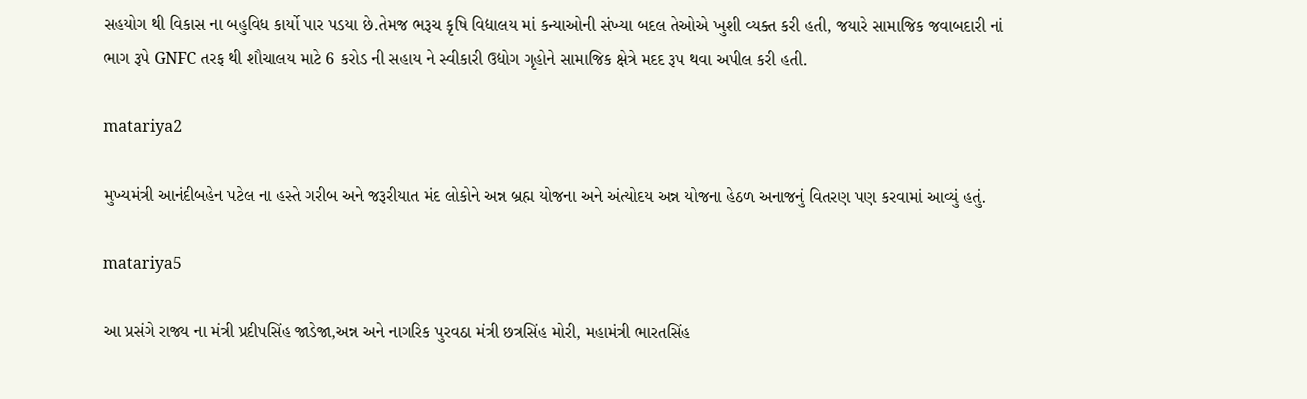સહયોગ થી વિકાસ ના બહુવિધ કાર્યો પાર પડયા છે.તેમજ ભરૂચ કૃષિ વિદ્યાલય માં કન્યાઓની સંખ્યા બદલ તેઓએ ખુશી વ્યક્ત કરી હતી, જયારે સામાજિક જવાબદારી નાં ભાગ રૂપે GNFC તરફ થી શૌચાલય માટે 6 કરોડ ની સહાય ને સ્વીકારી ઉદ્યોગ ગૃહોને સામાજિક ક્ષેત્રે મદદ રૂપ થવા અપીલ કરી હતી.

matariya2

મુખ્યમંત્રી આનંદીબહેન પટેલ ના હસ્તે ગરીબ અને જરૂરીયાત મંદ લોકોને અન્ન બ્રહ્મ યોજના અને અંત્યોદય અન્ન યોજના હેઠળ અનાજનું વિતરણ પણ કરવામાં આવ્યું હતું.

matariya5

આ પ્રસંગે રાજ્ય ના મંત્રી પ્રદીપસિંહ જાડેજા,અન્ન અને નાગરિક પુરવઠા મંત્રી છત્રસિંહ મોરી, મહામંત્રી ભારતસિંહ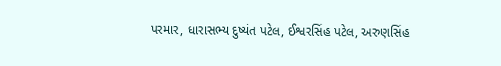પરમાર, ધારાસભ્ય દુષ્યંત પટેલ, ઈશ્વરસિંહ પટેલ, અરુણસિંહ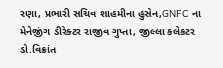રણા, પ્રભારી સચિવ શાહમીના હુસેન,GNFC ના મેનેજીંગ ડીરેક્ટર રાજીવ ગુપ્તા, જીલ્લા કલેકટર ડો.વિક્રાંત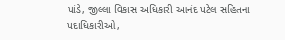પાંડે, જીલ્લા વિકાસ અધિકારી આનંદ પટેલ સહિતના પદાધિકારીઓ,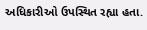અધિકારીઓ ઉપસ્થિત રહ્યા હતા.